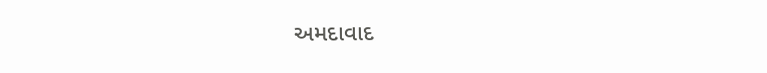અમદાવાદ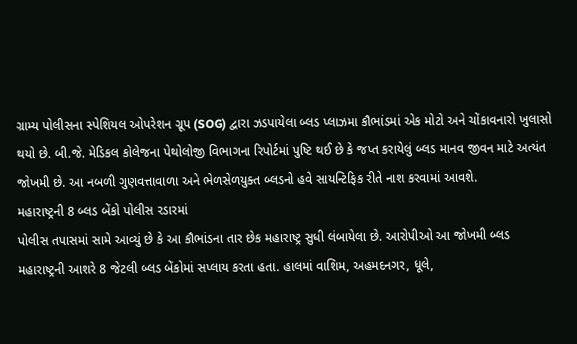ગ્રામ્ય પોલીસના સ્પેશિયલ ઓપરેશન ગ્રૂપ (SOG) દ્વારા ઝડપાયેલા બ્લડ પ્લાઝમા કૌભાંડમાં એક મોટો અને ચોંકાવનારો ખુલાસો થયો છે. બી.જે. મેડિકલ કોલેજના પેથોલોજી વિભાગના રિપોર્ટમાં પુષ્ટિ થઈ છે કે જપ્ત કરાયેલું બ્લડ માનવ જીવન માટે અત્યંત જોખમી છે. આ નબળી ગુણવત્તાવાળા અને ભેળસેળયુક્ત બ્લડનો હવે સાયન્ટિફિક રીતે નાશ કરવામાં આવશે.
મહારાષ્ટ્રની 8 બ્લડ બેંકો પોલીસ રડારમાં
પોલીસ તપાસમાં સામે આવ્યું છે કે આ કૌભાંડના તાર છેક મહારાષ્ટ્ર સુધી લંબાયેલા છે. આરોપીઓ આ જોખમી બ્લડ મહારાષ્ટ્રની આશરે 8 જેટલી બ્લડ બેંકોમાં સપ્લાય કરતા હતા. હાલમાં વાશિમ, અહમદનગર, ધૂલે,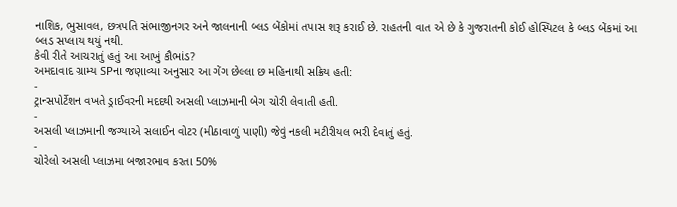નાશિક, ભુસાવલ, છત્રપતિ સંભાજીનગર અને જાલનાની બ્લડ બેંકોમાં તપાસ શરૂ કરાઈ છે. રાહતની વાત એ છે કે ગુજરાતની કોઈ હોસ્પિટલ કે બ્લડ બેંકમાં આ બ્લડ સપ્લાય થયું નથી.
કેવી રીતે આચરાતું હતું આ આખું કૌભાંડ?
અમદાવાદ ગ્રામ્ય SPના જણાવ્યા અનુસાર આ ગેંગ છેલ્લા છ મહિનાથી સક્રિય હતી:
-
ટ્રાન્સપોર્ટેશન વખતે ડ્રાઈવરની મદદથી અસલી પ્લાઝમાની બેગ ચોરી લેવાતી હતી.
-
અસલી પ્લાઝમાની જગ્યાએ સલાઈન વોટર (મીઠાવાળું પાણી) જેવું નકલી મટીરીયલ ભરી દેવાતું હતું.
-
ચોરેલો અસલી પ્લાઝમા બજારભાવ કરતા 50%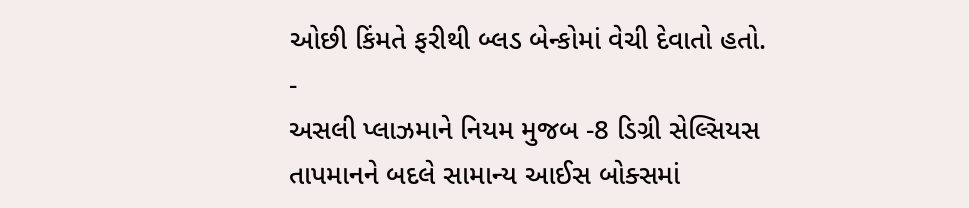ઓછી કિંમતે ફરીથી બ્લડ બેન્કોમાં વેચી દેવાતો હતો.
-
અસલી પ્લાઝમાને નિયમ મુજબ -8 ડિગ્રી સેલ્સિયસ તાપમાનને બદલે સામાન્ય આઈસ બોક્સમાં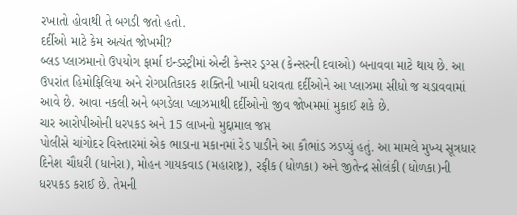રખાતો હોવાથી તે બગડી જતો હતો.
દર્દીઓ માટે કેમ અત્યંત જોખમી?
બ્લડ પ્લાઝમાનો ઉપયોગ ફાર્મા ઇન્ડસ્ટ્રીમાં એન્ટી કેન્સર ડ્રગ્સ (કેન્સરની દવાઓ) બનાવવા માટે થાય છે. આ ઉપરાંત હિમોફિલિયા અને રોગપ્રતિકારક શક્તિની ખામી ધરાવતા દર્દીઓને આ પ્લાઝમા સીધો જ ચડાવવામાં આવે છે. આવા નકલી અને બગડેલા પ્લાઝમાથી દર્દીઓનો જીવ જોખમમાં મુકાઈ શકે છે.
ચાર આરોપીઓની ધરપકડ અને 15 લાખનો મુદ્દામાલ જપ્ત
પોલીસે ચાંગોદર વિસ્તારમાં એક ભાડાના મકાનમાં રેડ પાડીને આ કૌભાંડ ઝડપ્યું હતું. આ મામલે મુખ્ય સૂત્રધાર દિનેશ ચૌધરી (ધાનેરા), મોહન ગાયકવાડ (મહારાષ્ટ્ર), રફીક (ધોળકા) અને જીતેન્દ્ર સોલંકી (ધોળકા)ની ધરપકડ કરાઈ છે. તેમની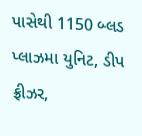પાસેથી 1150 બ્લડ પ્લાઝમા યુનિટ, ડીપ ફ્રીઝર,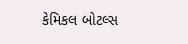કેમિકલ બોટલ્સ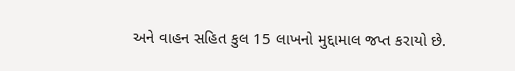અને વાહન સહિત કુલ 15 લાખનો મુદ્દામાલ જપ્ત કરાયો છે.